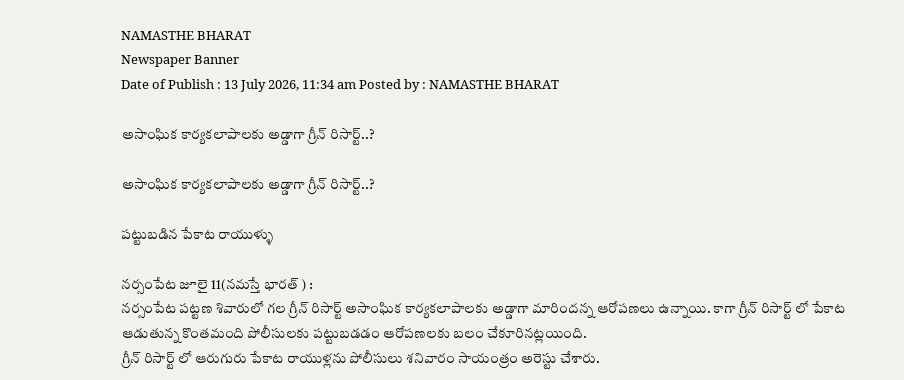NAMASTHE BHARAT
Newspaper Banner
Date of Publish : 13 July 2026, 11:34 am Posted by : NAMASTHE BHARAT

అసాంఘిక కార్యకలాపాలకు అడ్డాగా గ్రీన్ రిసార్ట్..?

అసాంఘిక కార్యకలాపాలకు అడ్డాగా గ్రీన్ రిసార్ట్..?

పట్టుబడిన పేకాట రాయుళ్ళు

నర్సంపేట జూలై 11(నమస్తే భారత్ ) :
నర్సంపేట పట్టణ శివారులో గల గ్రీన్ రిసార్ట్ అసాంఘిక కార్యకలాపాలకు అడ్డాగా మారిందన్న ఆరోపణలు ఉన్నాయి. కాగా గ్రీన్ రిసార్ట్ లో పేకాట ఆడుతున్న కొంతమంది పోలీసులకు పట్టుబడడం ఆరోపణలకు బలం చేకూరినట్లయింది.
గ్రీన్ రిసార్ట్ లో ఆరుగురు పేకాట రాయుళ్లను పోలీసులు శనివారం సాయంత్రం అరెస్టు చేశారు.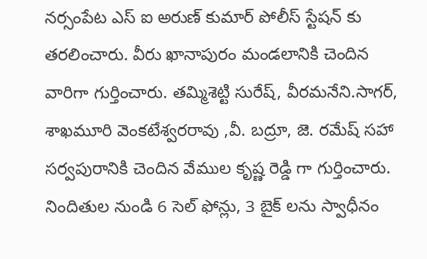నర్సంపేట ఎస్ ఐ అరుణ్ కుమార్ పోలీస్ స్టేషన్ కు తరలించారు. వీరు ఖానాపురం మండలానికి చెందిన వారిగా గుర్తించారు. తమ్మిశెట్టి సురేష్, వీరమనేని.సాగర్, శాఖమూరి వెంకటేశ్వరరావు ,వీ. బద్రూ, జె. రమేష్ సహా సర్వపురానికి చెందిన వేముల కృష్ణ రెడ్డి గా గుర్తించారు. నిందితుల నుండి 6 సెల్ ఫోన్లు, 3 బైక్ లను స్వాధీనం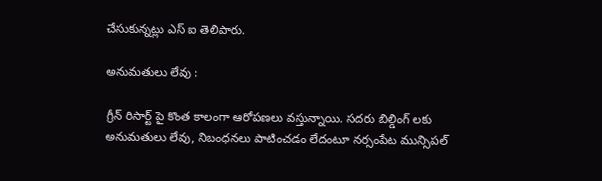చేసుకున్నట్లు ఎస్ ఐ తెలిపారు.

అనుమతులు లేవు :

గ్రీన్ రిసార్ట్ పై కొంత కాలంగా ఆరోపణలు వస్తున్నాయి. సదరు బిల్డింగ్ లకు అనుమతులు లేవు, నిబంధనలు పాటించడం లేదంటూ నర్సంపేట మున్సిపల్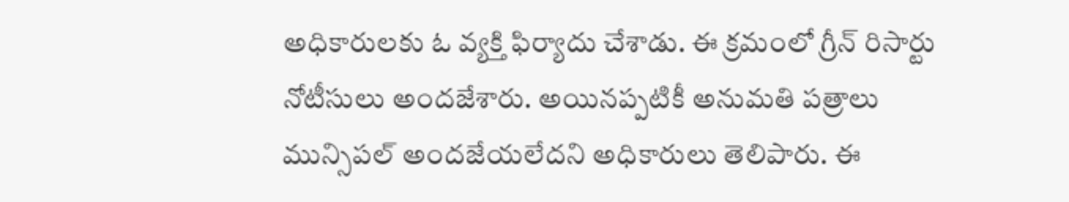అధికారులకు ఓ వ్యక్తి ఫిర్యాదు చేశాడు. ఈ క్రమంలో గ్రీన్ రిసార్టు నోటీసులు అందజేశారు. అయినప్పటికీ అనుమతి పత్రాలు మున్సిపల్ అందజేయలేదని అధికారులు తెలిపారు. ఈ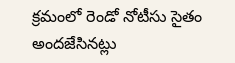క్రమంలో రెండో నోటీసు సైతం అందజేసినట్లు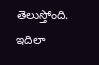తెలుస్తోంది. ఇదిలా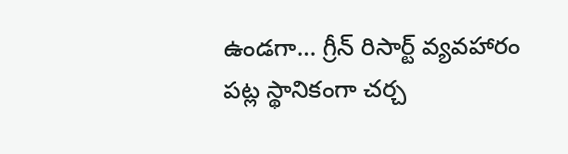ఉండగా… గ్రీన్ రిసార్ట్ వ్యవహారం పట్ల స్థానికంగా చర్చ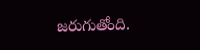జరుగుతోంది.